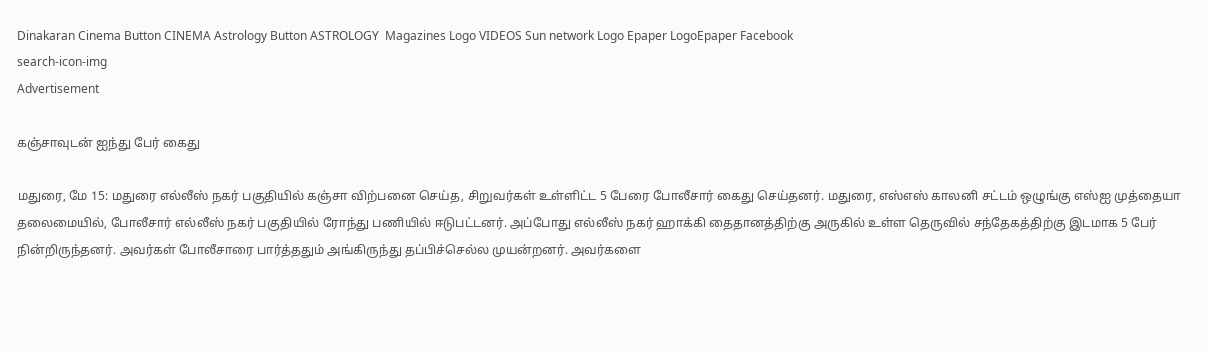Dinakaran Cinema Button CINEMA Astrology Button ASTROLOGY  Magazines Logo VIDEOS Sun network Logo Epaper LogoEpaper Facebook
search-icon-img
Advertisement

கஞ்சாவுடன் ஐந்து பேர் கைது

மதுரை, மே 15: மதுரை எல்லீஸ் நகர் பகுதியில் கஞ்சா விற்பனை செய்த, சிறுவர்கள் உள்ளிட்ட 5 பேரை போலீசார் கைது செய்தனர். மதுரை, எஸ்எஸ் காலனி சட்டம் ஒழுங்கு எஸ்ஐ முத்தையா தலைமையில், போலீசார் எல்லீஸ் நகர் பகுதியில் ரோந்து பணியில் ஈடுபட்டனர். அப்போது எல்லீஸ் நகர் ஹாக்கி தைதானத்திற்கு அருகில் உள்ள தெருவில் சந்தேகத்திற்கு இடமாக 5 பேர் நின்றிருந்தனர். அவர்கள் போலீசாரை பார்த்ததும் அங்கிருந்து தப்பிச்செல்ல முயன்றனர். அவர்களை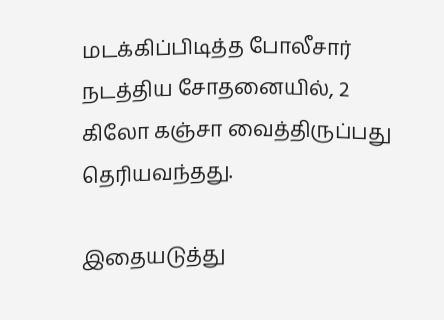மடக்கிப்பிடித்த போலீசார் நடத்திய சோதனையில், 2 கிலோ கஞ்சா வைத்திருப்பது தெரியவந்தது.

இதையடுத்து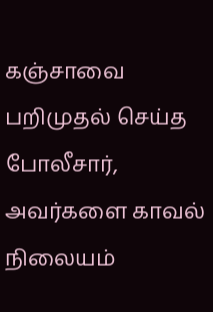கஞ்சாவை பறிமுதல் செய்த போலீசார், அவர்களை காவல் நிலையம்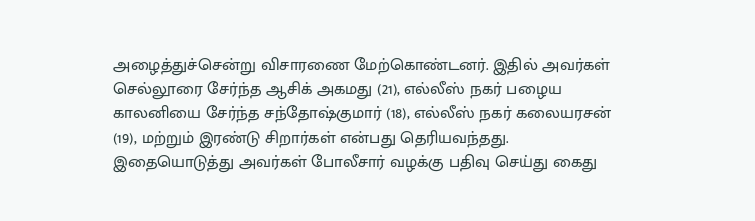அழைத்துச்சென்று விசாரணை மேற்கொண்டனர். இதில் அவர்கள் செல்லூரை சேர்ந்த ஆசிக் அகமது (21), எல்லீஸ் நகர் பழைய காலனியை சேர்ந்த சந்தோஷ்குமார் (18), எல்லீஸ் நகர் கலையரசன் (19), மற்றும் இரண்டு சிறார்கள் என்பது தெரியவந்தது. இதையொடுத்து அவர்கள் போலீசார் வழக்கு பதிவு செய்து கைது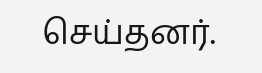செய்தனர்.